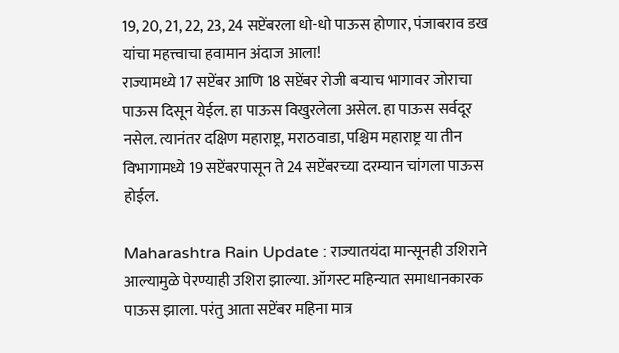19, 20, 21, 22, 23, 24 सप्टेंबरला धो-धो पाऊस होणार, पंजाबराव डख यांचा महत्त्वाचा हवामान अंदाज आला!
राज्यामध्ये 17 सप्टेंबर आणि 18 सप्टेंबर रोजी बऱ्याच भागावर जोराचा पाऊस दिसून येईल. हा पाऊस विखुरलेला असेल. हा पाऊस सर्वदूर नसेल. त्यानंतर दक्षिण महाराष्ट्र, मराठवाडा, पश्चिम महाराष्ट्र या तीन विभागामध्ये 19 सप्टेंबरपासून ते 24 सप्टेंबरच्या दरम्यान चांगला पाऊस होईल.

Maharashtra Rain Update : राज्यातयंदा मान्सूनही उशिराने आल्यामुळे पेरण्याही उशिरा झाल्या. ऑगस्ट महिन्यात समाधानकारक पाऊस झाला. परंतु आता सप्टेंबर महिना मात्र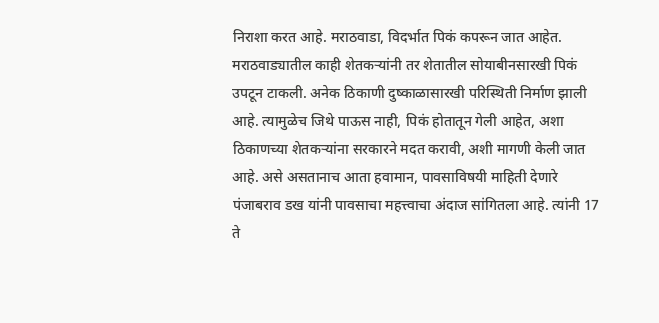निराशा करत आहे. मराठवाडा, विदर्भात पिकं कपरून जात आहेत. मराठवाड्यातील काही शेतकऱ्यांनी तर शेतातील सोयाबीनसारखी पिकं उपटून टाकली. अनेक ठिकाणी दुष्काळासारखी परिस्थिती निर्माण झाली आहे. त्यामुळेच जिथे पाऊस नाही, पिकं होतातून गेली आहेत, अशा ठिकाणच्या शेतकऱ्यांना सरकारने मदत करावी, अशी मागणी केली जात आहे. असे असतानाच आता हवामान, पावसाविषयी माहिती देणारे पंजाबराव डख यांनी पावसाचा महत्त्वाचा अंदाज सांगितला आहे. त्यांनी 17 ते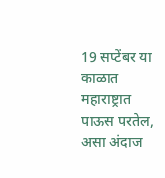19 सप्टेंबर या काळात महाराष्ट्रात पाऊस परतेल, असा अंदाज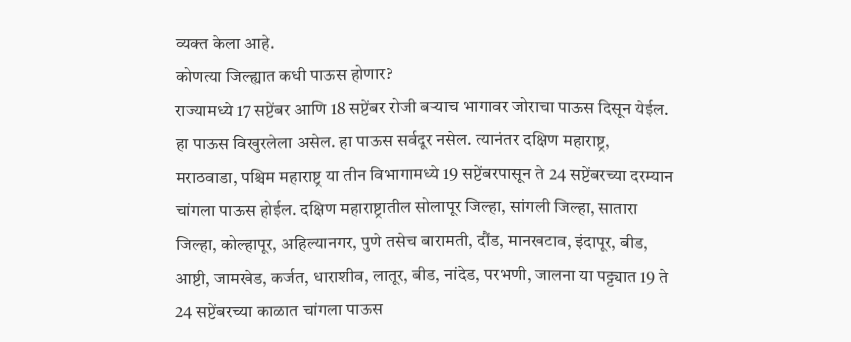व्यक्त केला आहे.
कोणत्या जिल्ह्यात कधी पाऊस होणार?
राज्यामध्ये 17 सप्टेंबर आणि 18 सप्टेंबर रोजी बऱ्याच भागावर जोराचा पाऊस दिसून येईल. हा पाऊस विखुरलेला असेल. हा पाऊस सर्वदूर नसेल. त्यानंतर दक्षिण महाराष्ट्र, मराठवाडा, पश्चिम महाराष्ट्र या तीन विभागामध्ये 19 सप्टेंबरपासून ते 24 सप्टेंबरच्या दरम्यान चांगला पाऊस होईल. दक्षिण महाराष्ट्रातील सोलापूर जिल्हा, सांगली जिल्हा, सातारा जिल्हा, कोल्हापूर, अहिल्यानगर, पुणे तसेच बारामती, दौंड, मानखटाव, इंदापूर, बीड, आष्टी, जामखेड, कर्जत, धाराशीव, लातूर, बीड, नांदेड, परभणी, जालना या पट्ट्यात 19 ते 24 सप्टेंबरच्या काळात चांगला पाऊस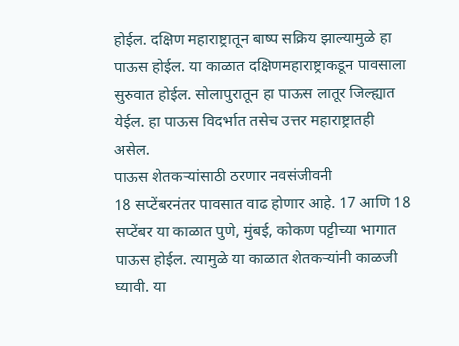होईल. दक्षिण महाराष्ट्रातून बाष्प सक्रिय झाल्यामुळे हा पाऊस होईल. या काळात दक्षिणमहाराष्ट्राकडून पावसाला सुरुवात होईल. सोलापुरातून हा पाऊस लातूर जिल्ह्यात येईल. हा पाऊस विदर्भात तसेच उत्तर महाराष्ट्रातही असेल.
पाऊस शेतकऱ्यांसाठी ठरणार नवसंजीवनी
18 सप्टेंबरनंतर पावसात वाढ होणार आहे. 17 आणि 18 सप्टेंबर या काळात पुणे, मुंबई, कोकण पट्टीच्या भागात पाऊस होईल. त्यामुळे या काळात शेतकऱ्यांनी काळजी घ्यावी. या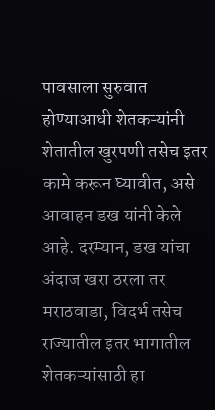पावसाला सुरुवात होण्याआधी शेतकऱ्यांनी शेतातील खुरपणी तसेच इतर कामे करून घ्यावीत, असे आवाहन डख यांनी केले आहे. दरम्यान, डख यांचा अंदाज खरा ठरला तर मराठवाडा, विदर्भ तसेच राज्यातील इतर भागातील शेतकऱ्यांसाठी हा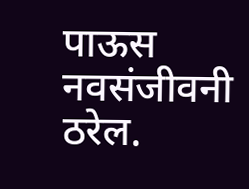पाऊस नवसंजीवनी ठरेल.